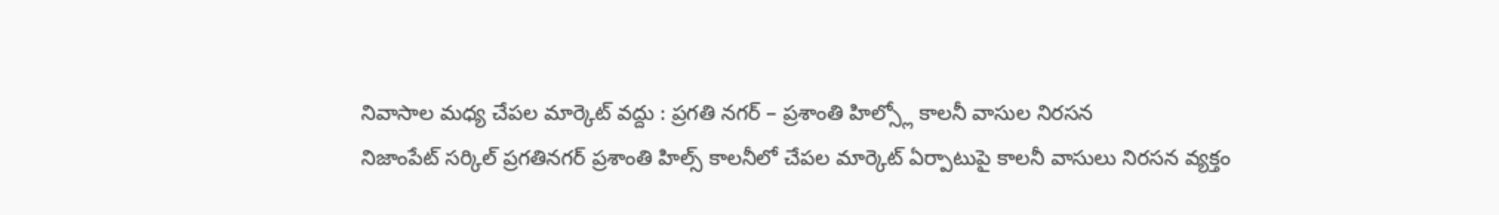నివాసాల మధ్య చేపల మార్కెట్ వద్దు : ప్రగతి నగర్ – ప్రశాంతి హిల్స్లో కాలనీ వాసుల నిరసన
నిజాంపేట్ సర్కిల్ ప్రగతినగర్ ప్రశాంతి హిల్స్ కాలనీలో చేపల మార్కెట్ ఏర్పాటుపై కాలనీ వాసులు నిరసన వ్యక్తం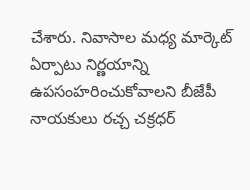చేశారు. నివాసాల మధ్య మార్కెట్ ఏర్పాటు నిర్ణయాన్ని ఉపసంహరించుకోవాలని బీజేపీ నాయకులు రచ్చ చక్రధర్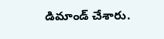డిమాండ్ చేశారు.